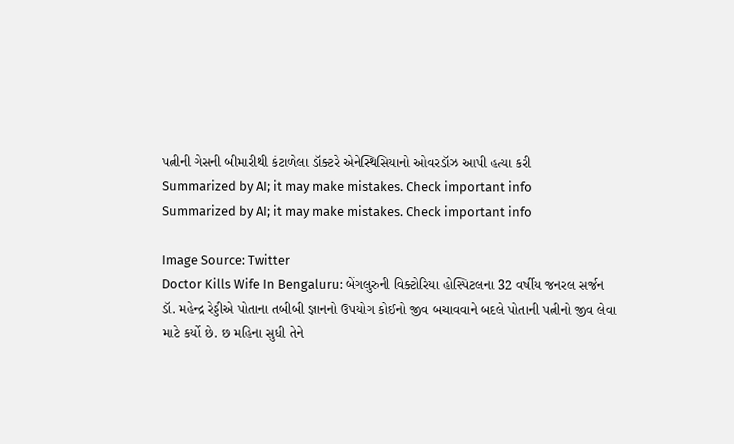પત્નીની ગેસની બીમારીથી કંટાળેલા ડૉક્ટરે એનેસ્થિસિયાનો ઓવરડૉઝ આપી હત્યા કરી
Summarized by AI; it may make mistakes. Check important info
Summarized by AI; it may make mistakes. Check important info

Image Source: Twitter
Doctor Kills Wife In Bengaluru: બેંગલુરુની વિક્ટોરિયા હોસ્પિટલના 32 વર્ષીય જનરલ સર્જન ડૉ. મહેન્દ્ર રેડ્ડીએ પોતાના તબીબી જ્ઞાનનો ઉપયોગ કોઈનો જીવ બચાવવાને બદલે પોતાની પત્નીનો જીવ લેવા માટે કર્યો છે. છ મહિના સુધી તેને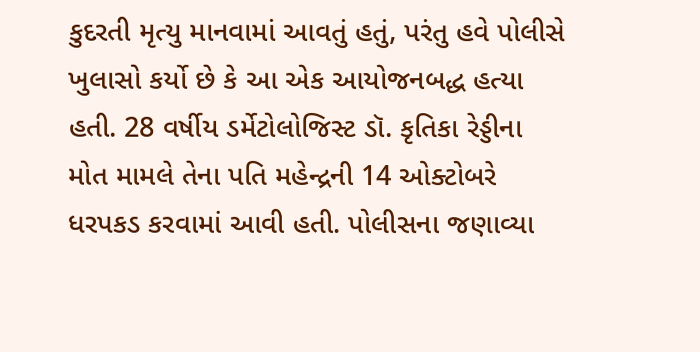કુદરતી મૃત્યુ માનવામાં આવતું હતું, પરંતુ હવે પોલીસે ખુલાસો કર્યો છે કે આ એક આયોજનબદ્ધ હત્યા હતી. 28 વર્ષીય ડર્મેટોલોજિસ્ટ ડૉ. કૃતિકા રેડ્ડીના મોત મામલે તેના પતિ મહેન્દ્રની 14 ઓક્ટોબરે ધરપકડ કરવામાં આવી હતી. પોલીસના જણાવ્યા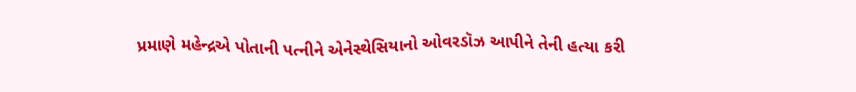પ્રમાણે મહેન્દ્રએ પોતાની પત્નીને એનેસ્થેસિયાનો ઓવરડૉઝ આપીને તેની હત્યા કરી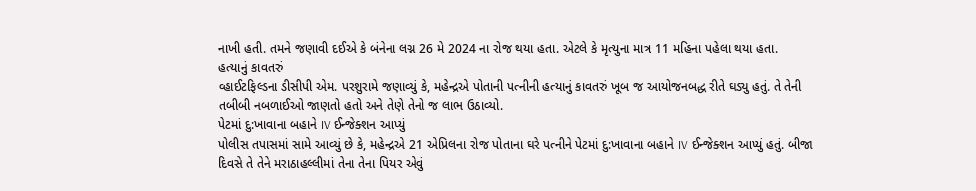નાખી હતી. તમને જણાવી દઈએ કે બંનેના લગ્ન 26 મે 2024 ના રોજ થયા હતા. એટલે કે મૃત્યુના માત્ર 11 મહિના પહેલા થયા હતા.
હત્યાનું કાવતરું
વ્હાઈટફિલ્ડના ડીસીપી એમ. પરશુરામે જણાવ્યું કે, મહેન્દ્રએ પોતાની પત્નીની હત્યાનું કાવતરું ખૂબ જ આયોજનબદ્ધ રીતે ઘડ્યુ હતું. તે તેની તબીબી નબળાઈઓ જાણતો હતો અને તેણે તેનો જ લાભ ઉઠાવ્યો.
પેટમાં દુ:ખાવાના બહાને IV ઈન્જેક્શન આપ્યું
પોલીસ તપાસમાં સામે આવ્યું છે કે, મહેન્દ્રએ 21 એપ્રિલના રોજ પોતાના ઘરે પત્નીને પેટમાં દુ:ખાવાના બહાને IV ઈન્જેક્શન આપ્યું હતું. બીજા દિવસે તે તેને મરાઠાહલ્લીમાં તેના તેના પિયર એવું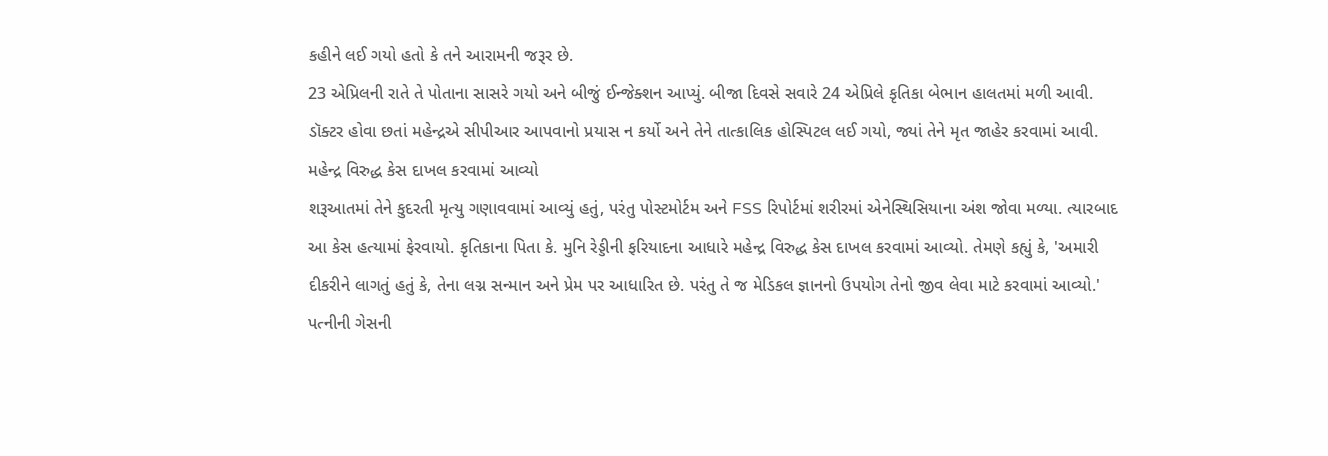કહીને લઈ ગયો હતો કે તને આરામની જરૂર છે.
23 એપ્રિલની રાતે તે પોતાના સાસરે ગયો અને બીજું ઈન્જેક્શન આપ્યું. બીજા દિવસે સવારે 24 એપ્રિલે કૃતિકા બેભાન હાલતમાં મળી આવી. ડૉક્ટર હોવા છતાં મહેન્દ્રએ સીપીઆર આપવાનો પ્રયાસ ન કર્યો અને તેને તાત્કાલિક હોસ્પિટલ લઈ ગયો, જ્યાં તેને મૃત જાહેર કરવામાં આવી.
મહેન્દ્ર વિરુદ્ધ કેસ દાખલ કરવામાં આવ્યો
શરૂઆતમાં તેને કુદરતી મૃત્યુ ગણાવવામાં આવ્યું હતું, પરંતુ પોસ્ટમોર્ટમ અને FSS રિપોર્ટમાં શરીરમાં એનેસ્થિસિયાના અંશ જોવા મળ્યા. ત્યારબાદ આ કેસ હત્યામાં ફેરવાયો. કૃતિકાના પિતા કે. મુનિ રેડ્ડીની ફરિયાદના આધારે મહેન્દ્ર વિરુદ્ધ કેસ દાખલ કરવામાં આવ્યો. તેમણે કહ્યું કે, 'અમારી દીકરીને લાગતું હતું કે, તેના લગ્ન સન્માન અને પ્રેમ પર આધારિત છે. પરંતુ તે જ મેડિકલ જ્ઞાનનો ઉપયોગ તેનો જીવ લેવા માટે કરવામાં આવ્યો.'
પત્નીની ગેસની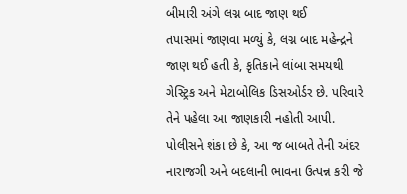બીમારી અંગે લગ્ન બાદ જાણ થઈ
તપાસમાં જાણવા મળ્યું કે, લગ્ન બાદ મહેન્દ્રને જાણ થઈ હતી કે, કૃતિકાને લાંબા સમયથી ગેસ્ટ્રિક અને મેટાબોલિક ડિસઓર્ડર છે. પરિવારે તેને પહેલા આ જાણકારી નહોતી આપી. પોલીસને શંકા છે કે, આ જ બાબતે તેની અંદર નારાજગી અને બદલાની ભાવના ઉત્પન્ન કરી જે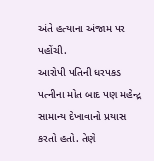અંતે હત્યાના અંજામ પર પહોંચી.
આરોપી પતિની ધરપકડ
પત્નીના મોત બાદ પણ મહેન્દ્ર સામાન્ય દેખાવાનો પ્રયાસ કરતો હતો. તેણે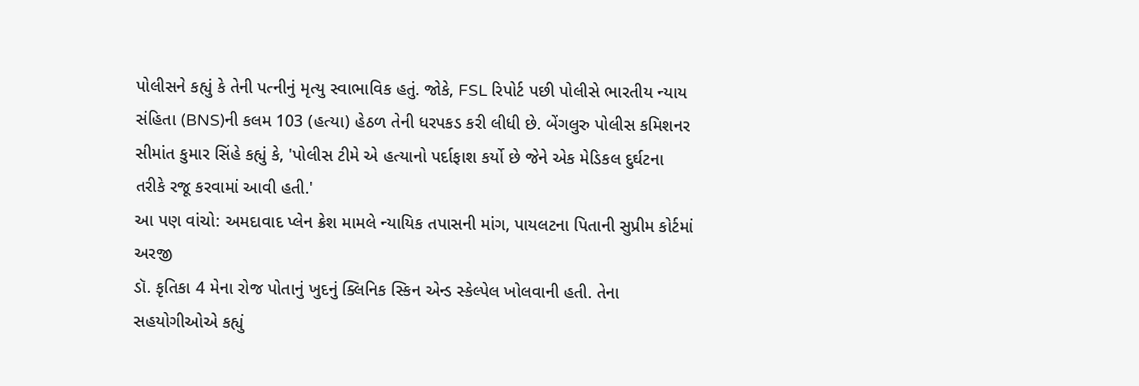પોલીસને કહ્યું કે તેની પત્નીનું મૃત્યુ સ્વાભાવિક હતું. જોકે, FSL રિપોર્ટ પછી પોલીસે ભારતીય ન્યાય સંહિતા (BNS)ની કલમ 103 (હત્યા) હેઠળ તેની ધરપકડ કરી લીધી છે. બેંગલુરુ પોલીસ કમિશનર સીમાંત કુમાર સિંહે કહ્યું કે, 'પોલીસ ટીમે એ હત્યાનો પર્દાફાશ કર્યો છે જેને એક મેડિકલ દુર્ઘટના તરીકે રજૂ કરવામાં આવી હતી.'
આ પણ વાંચો: અમદાવાદ પ્લેન ક્રેશ મામલે ન્યાયિક તપાસની માંગ, પાયલટના પિતાની સુપ્રીમ કોર્ટમાં અરજી
ડૉ. કૃતિકા 4 મેના રોજ પોતાનું ખુદનું ક્લિનિક સ્કિન એન્ડ સ્કેલ્પેલ ખોલવાની હતી. તેના સહયોગીઓએ કહ્યું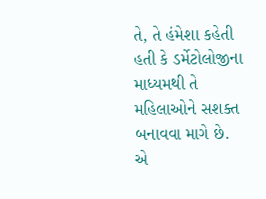તે, તે હંમેશા કહેતી હતી કે ડર્મેટોલોજીના માધ્યમથી તે મહિલાઓને સશક્ત બનાવવા માગે છે. એ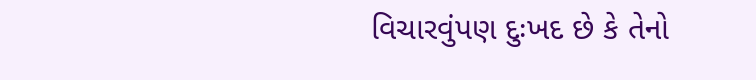વિચારવુંપણ દુઃખદ છે કે તેનો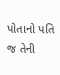પોતાનો પતિ જ તેની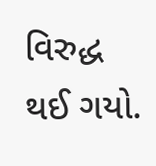વિરુદ્ધ થઈ ગયો.